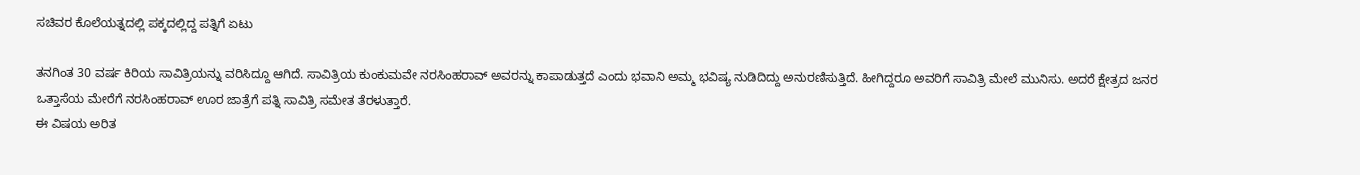ಸಚಿವರ ಕೊಲೆಯತ್ನದಲ್ಲಿ ಪಕ್ಕದಲ್ಲಿದ್ದ ಪತ್ನಿಗೆ ಏಟು

ತನಗಿಂತ 30 ವರ್ಷ ಕಿರಿಯ ಸಾವಿತ್ರಿಯನ್ನು ವರಿಸಿದ್ದೂ ಆಗಿದೆ. ಸಾವಿತ್ರಿಯ ಕುಂಕುಮವೇ ನರಸಿಂಹರಾವ್ ಅವರನ್ನು ಕಾಪಾಡುತ್ತದೆ ಎಂದು ಭವಾನಿ ಅಮ್ಮ ಭವಿಷ್ಯ ನುಡಿದಿದ್ದು ಅನುರಣಿಸುತ್ತಿದೆ. ಹೀಗಿದ್ದರೂ ಅವರಿಗೆ ಸಾವಿತ್ರಿ ಮೇಲೆ ಮುನಿಸು. ಅದರೆ ಕ್ಷೇತ್ರದ ಜನರ ಒತ್ತಾಸೆಯ ಮೇರೆಗೆ ನರಸಿಂಹರಾವ್ ಊರ ಜಾತ್ರೆಗೆ ಪತ್ನಿ ಸಾವಿತ್ರಿ ಸಮೇತ ತೆರಳುತ್ತಾರೆ.
ಈ ವಿಷಯ ಅರಿತ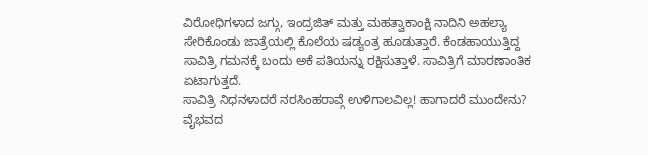ವಿರೋಧಿಗಳಾದ ಜಗ್ಗು, ಇಂದ್ರಜಿತ್ ಮತ್ತು ಮಹತ್ವಾಕಾಂಕ್ಷಿ ನಾದಿನಿ ಅಹಲ್ಯಾ ಸೇರಿಕೊಂಡು ಜಾತ್ರೆಯಲ್ಲಿ ಕೊಲೆಯ ಷಡ್ಯಂತ್ರ ಹೂಡುತ್ತಾರೆ. ಕೆಂಡಹಾಯುತ್ತಿದ್ದ ಸಾವಿತ್ರಿ ಗಮನಕ್ಕೆ ಬಂದು ಅಕೆ ಪತಿಯನ್ನು ರಕ್ಷಿಸುತ್ತಾಳೆ. ಸಾವಿತ್ರಿಗೆ ಮಾರಣಾಂತಿಕ ಏಟಾಗುತ್ತದೆ.
ಸಾವಿತ್ರಿ ನಿಧನಳಾದರೆ ನರಸಿಂಹರಾವ್ಗೆ ಉಳಿಗಾಲವಿಲ್ಲ! ಹಾಗಾದರೆ ಮುಂದೇನು? ವೈಭವದ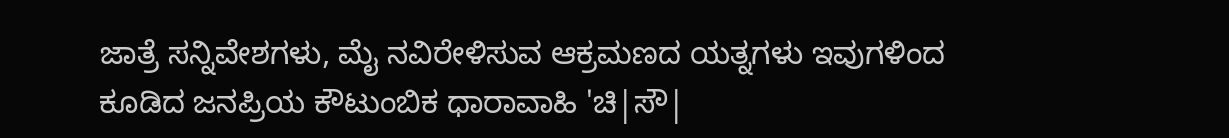ಜಾತ್ರೆ ಸನ್ನಿವೇಶಗಳು, ಮೈ ನವಿರೇಳಿಸುವ ಆಕ್ರಮಣದ ಯತ್ನಗಳು ಇವುಗಳಿಂದ ಕೂಡಿದ ಜನಪ್ರಿಯ ಕೌಟುಂಬಿಕ ಧಾರಾವಾಹಿ 'ಚಿ|ಸೌ|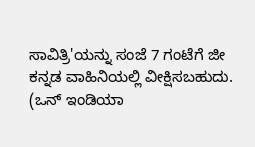ಸಾವಿತ್ರಿ'ಯನ್ನು ಸಂಜೆ 7 ಗಂಟೆಗೆ ಜೀ ಕನ್ನಡ ವಾಹಿನಿಯಲ್ಲಿ ವೀಕ್ಷಿಸಬಹುದು. (ಒನ್ ಇಂಡಿಯಾ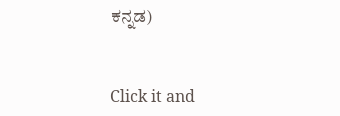ಕನ್ನಡ)


Click it and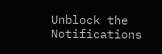Unblock the Notifications